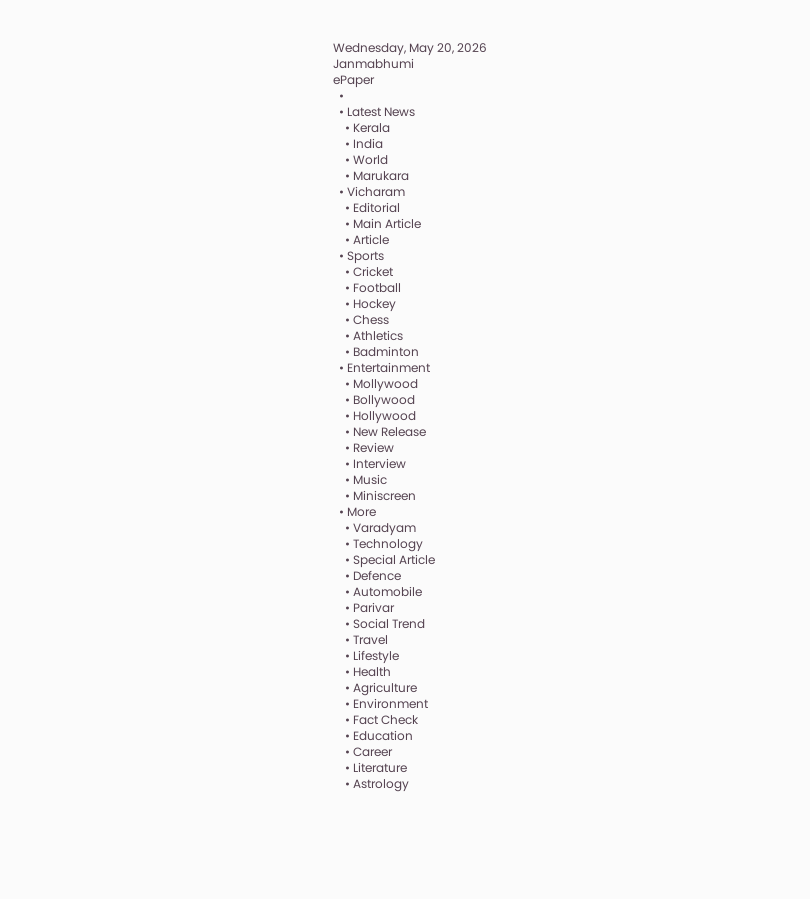Wednesday, May 20, 2026
Janmabhumi
ePaper
  •
  • Latest News
    • Kerala
    • India
    • World
    • Marukara
  • Vicharam
    • Editorial
    • Main Article
    • Article
  • Sports
    • Cricket
    • Football
    • Hockey
    • Chess
    • Athletics
    • Badminton
  • Entertainment
    • Mollywood
    • Bollywood
    • Hollywood
    • New Release
    • Review
    • Interview
    • Music
    • Miniscreen
  • More
    • Varadyam
    • Technology
    • Special Article
    • Defence
    • Automobile
    • Parivar
    • Social Trend
    • Travel
    • Lifestyle
    • Health
    • Agriculture
    • Environment
    • Fact Check
    • Education
    • Career
    • Literature
    • Astrology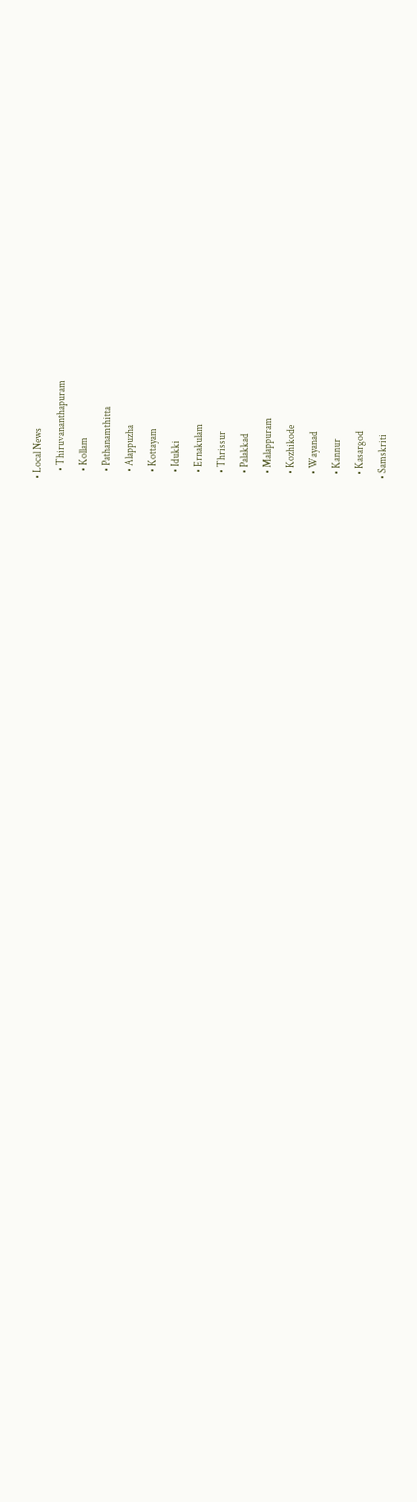• Local News
    • Thiruvananthapuram
    • Kollam
    • Pathanamthitta
    • Alappuzha
    • Kottayam
    • Idukki
    • Ernakulam
    • Thrissur
    • Palakkad
    • Malappuram
    • Kozhikode
    • Wayanad
    • Kannur
    • Kasargod
  • Samskriti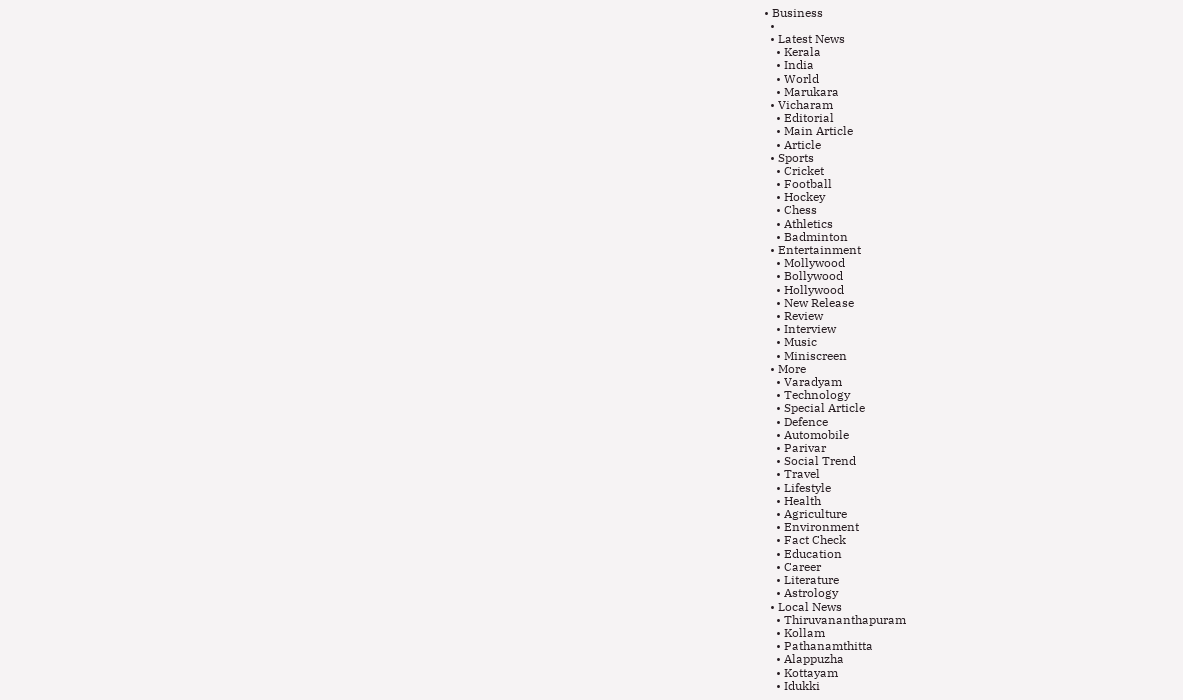• Business
  •
  • Latest News
    • Kerala
    • India
    • World
    • Marukara
  • Vicharam
    • Editorial
    • Main Article
    • Article
  • Sports
    • Cricket
    • Football
    • Hockey
    • Chess
    • Athletics
    • Badminton
  • Entertainment
    • Mollywood
    • Bollywood
    • Hollywood
    • New Release
    • Review
    • Interview
    • Music
    • Miniscreen
  • More
    • Varadyam
    • Technology
    • Special Article
    • Defence
    • Automobile
    • Parivar
    • Social Trend
    • Travel
    • Lifestyle
    • Health
    • Agriculture
    • Environment
    • Fact Check
    • Education
    • Career
    • Literature
    • Astrology
  • Local News
    • Thiruvananthapuram
    • Kollam
    • Pathanamthitta
    • Alappuzha
    • Kottayam
    • Idukki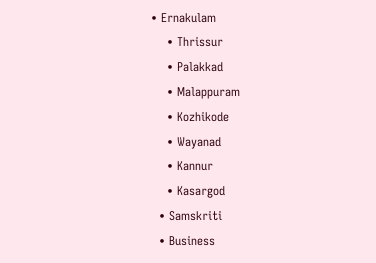• Ernakulam
    • Thrissur
    • Palakkad
    • Malappuram
    • Kozhikode
    • Wayanad
    • Kannur
    • Kasargod
  • Samskriti
  • Business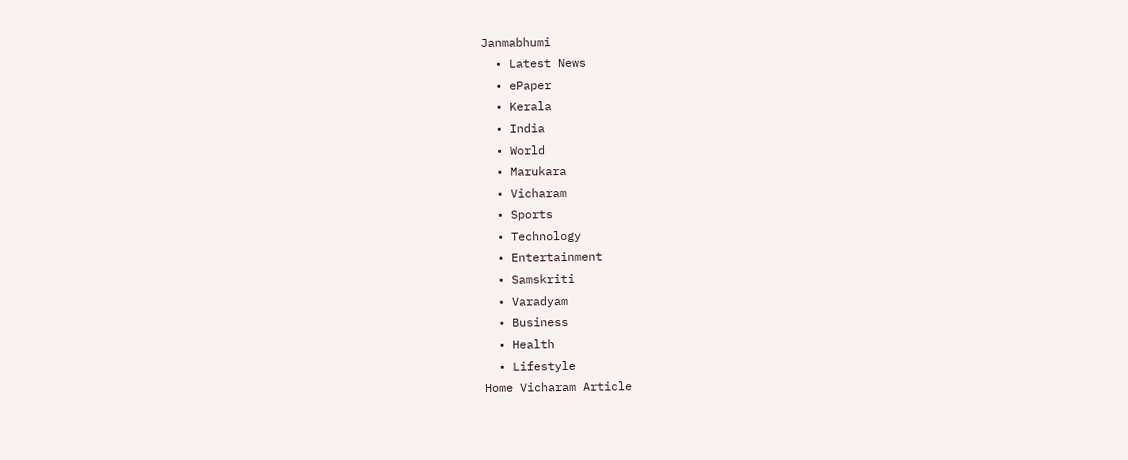Janmabhumi
  • Latest News
  • ePaper
  • Kerala
  • India
  • World
  • Marukara
  • Vicharam
  • Sports
  • Technology
  • Entertainment
  • Samskriti
  • Varadyam
  • Business
  • Health
  • Lifestyle
Home Vicharam Article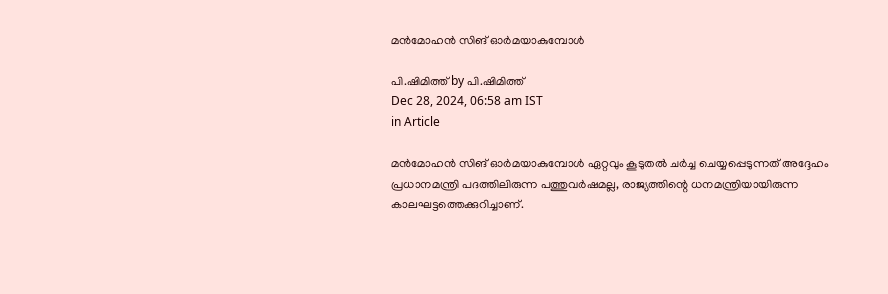മന്‍മോഹന്‍ സിങ് ഓര്‍മയാകുമ്പോള്‍

പി.ഷിമിത്ത് by പി.ഷിമിത്ത്
Dec 28, 2024, 06:58 am IST
in Article

മന്‍മോഹന്‍ സിങ് ഓര്‍മയാകുമ്പോള്‍ ഏറ്റവും കൂടുതല്‍ ചര്‍ച്ച ചെയ്യപ്പെടുന്നത് അദ്ദേഹം പ്രധാനമന്ത്രി പദത്തിലിരുന്ന പത്തുവര്‍ഷമല്ല, രാജ്യത്തിന്റെ ധനമന്ത്രിയായിരുന്ന കാലഘട്ടത്തെക്കുറിച്ചാണ്.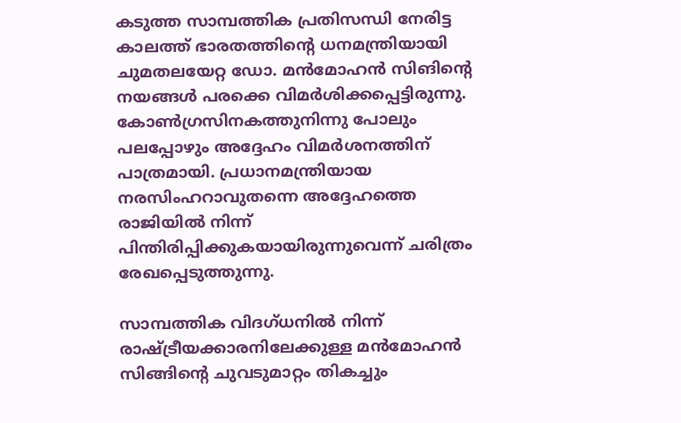കടുത്ത സാമ്പത്തിക പ്രതിസന്ധി നേരിട്ട കാലത്ത് ഭാരതത്തിന്റെ ധനമന്ത്രിയായി ചുമതലയേറ്റ ഡോ. മന്‍മോഹന്‍ സിങിന്റെ നയങ്ങള്‍ പരക്കെ വിമര്‍ശിക്കപ്പെട്ടിരുന്നു. കോണ്‍ഗ്രസിനകത്തുനിന്നു പോലും പലപ്പോഴും അദ്ദേഹം വിമര്‍ശനത്തിന് പാത്രമായി. പ്രധാനമന്ത്രിയായ നരസിംഹറാവുതന്നെ അദ്ദേഹത്തെ രാജിയില്‍ നിന്ന് പിന്തിരിപ്പിക്കുകയായിരുന്നുവെന്ന് ചരിത്രം രേഖപ്പെടുത്തുന്നു.

സാമ്പത്തിക വിദഗ്ധനില്‍ നിന്ന് രാഷ്‌ട്രീയക്കാരനിലേക്കുള്ള മന്‍മോഹന്‍ സിങ്ങിന്റെ ചുവടുമാറ്റം തികച്ചും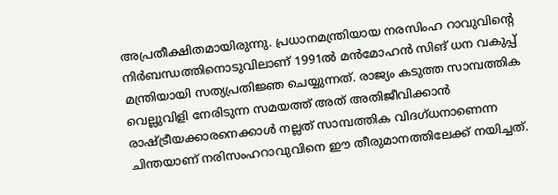അപ്രതീക്ഷിതമായിരുന്നു. പ്രധാനമന്ത്രിയായ നരസിംഹ റാവുവിന്റെ നിര്‍ബന്ധത്തിനൊടുവിലാണ് 1991ല്‍ മന്‍മോഹന്‍ സിങ് ധന വകുപ്പ് മന്ത്രിയായി സത്യപ്രതിജ്ഞ ചെയ്യുന്നത്. രാജ്യം കടുത്ത സാമ്പത്തിക വെല്ലുവിളി നേരിടുന്ന സമയത്ത് അത് അതിജീവിക്കാന്‍ രാഷ്‌ട്രീയക്കാരനെക്കാള്‍ നല്ലത് സാമ്പത്തിക വിദഗ്ധനാണെന്ന ചിന്തയാണ് നരിസംഹറാവുവിനെ ഈ തീരുമാനത്തിലേക്ക് നയിച്ചത്.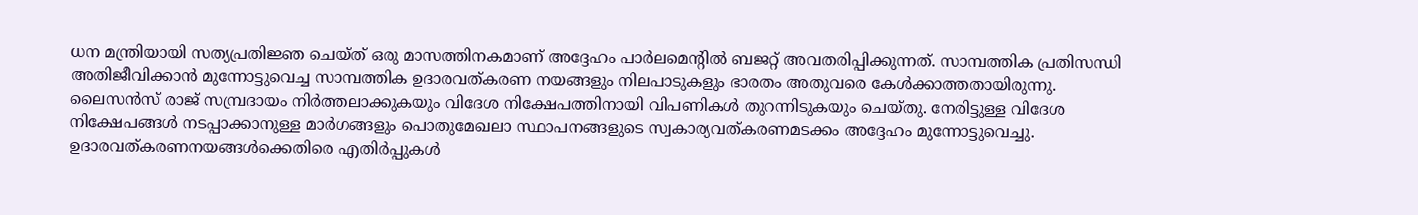ധന മന്ത്രിയായി സത്യപ്രതിജ്ഞ ചെയ്ത് ഒരു മാസത്തിനകമാണ് അദ്ദേഹം പാര്‍ലമെന്റില്‍ ബജറ്റ് അവതരിപ്പിക്കുന്നത്. സാമ്പത്തിക പ്രതിസന്ധി അതിജീവിക്കാന്‍ മുന്നോട്ടുവെച്ച സാമ്പത്തിക ഉദാരവത്കരണ നയങ്ങളും നിലപാടുകളും ഭാരതം അതുവരെ കേള്‍ക്കാത്തതായിരുന്നു. ലൈസന്‍സ് രാജ് സമ്പ്രദായം നിര്‍ത്തലാക്കുകയും വിദേശ നിക്ഷേപത്തിനായി വിപണികള്‍ തുറന്നിടുകയും ചെയ്തു. നേരിട്ടുള്ള വിദേശ നിക്ഷേപങ്ങള്‍ നടപ്പാക്കാനുള്ള മാര്‍ഗങ്ങളും പൊതുമേഖലാ സ്ഥാപനങ്ങളുടെ സ്വകാര്യവത്കരണമടക്കം അദ്ദേഹം മുന്നോട്ടുവെച്ചു. ഉദാരവത്കരണനയങ്ങള്‍ക്കെതിരെ എതിര്‍പ്പുകള്‍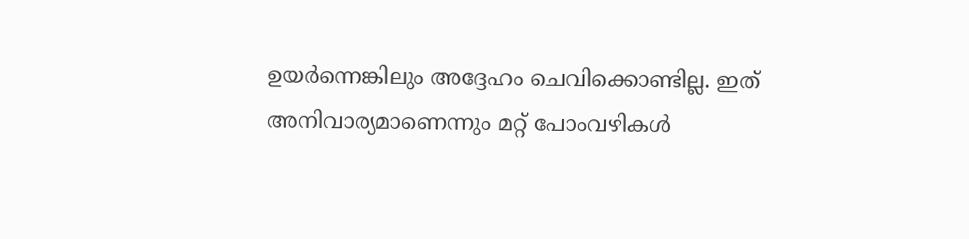ഉയര്‍ന്നെങ്കിലും അദ്ദേഹം ചെവിക്കൊണ്ടില്ല. ഇത് അനിവാര്യമാണെന്നും മറ്റ് പോംവഴികള്‍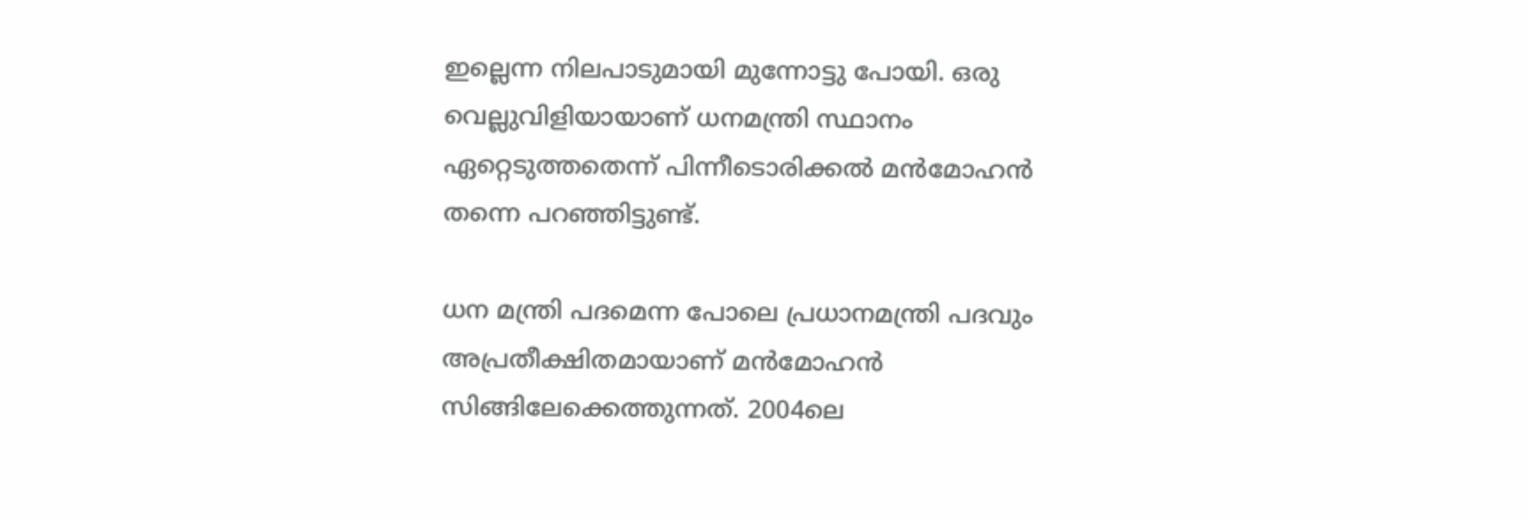ഇല്ലെന്ന നിലപാടുമായി മുന്നോട്ടു പോയി. ഒരു വെല്ലുവിളിയായാണ് ധനമന്ത്രി സ്ഥാനം ഏറ്റെടുത്തതെന്ന് പിന്നീടൊരിക്കല്‍ മന്‍മോഹന്‍ തന്നെ പറഞ്ഞിട്ടുണ്ട്.

ധന മന്ത്രി പദമെന്ന പോലെ പ്രധാനമന്ത്രി പദവും അപ്രതീക്ഷിതമായാണ് മന്‍മോഹന്‍ സിങ്ങിലേക്കെത്തുന്നത്. 2004ലെ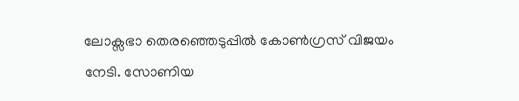ലോക്സഭാ തെരഞ്ഞെടുപ്പില്‍ കോണ്‍ഗ്രസ് വിജയം നേടി. സോണിയ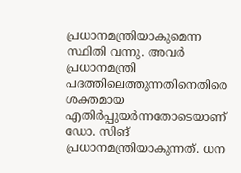പ്രധാനമന്ത്രിയാകുമെന്ന സ്ഥിതി വന്നു. അവര്‍ പ്രധാനമന്ത്രി പദത്തിലെത്തുന്നതിനെതിരെ ശക്തമായ എതിര്‍പ്പുയര്‍ന്നതോടെയാണ് ഡോ. സിങ് പ്രധാനമന്ത്രിയാകുന്നത്. ധന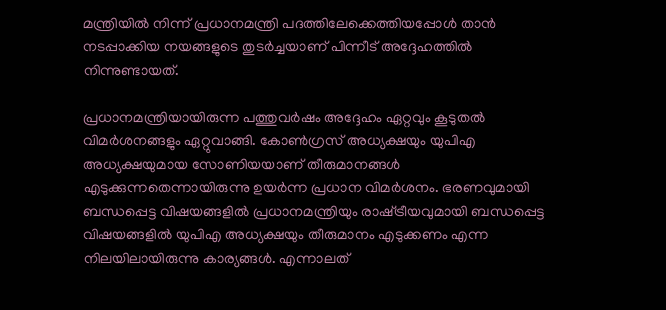മന്ത്രിയില്‍ നിന്ന് പ്രധാനമന്ത്രി പദത്തിലേക്കെത്തിയപ്പോള്‍ താന്‍ നടപ്പാക്കിയ നയങ്ങളുടെ തുടര്‍ച്ചയാണ് പിന്നീട് അദ്ദേഹത്തില്‍ നിന്നുണ്ടായത്.

പ്രധാനമന്ത്രിയായിരുന്ന പത്തുവര്‍ഷം അദ്ദേഹം ഏറ്റവും കൂടുതല്‍ വിമര്‍ശനങ്ങളും ഏറ്റുവാങ്ങി. കോണ്‍ഗ്രസ് അധ്യക്ഷയും യുപിഎ അധ്യക്ഷയുമായ സോണിയയാണ് തീരുമാനങ്ങള്‍ എടുക്കുന്നതെന്നായിരുന്നു ഉയര്‍ന്ന പ്രധാന വിമര്‍ശനം. ഭരണവുമായി ബന്ധപ്പെട്ട വിഷയങ്ങളില്‍ പ്രധാനമന്ത്രിയും രാഷ്‌ട്രീയവുമായി ബന്ധപ്പെട്ട വിഷയങ്ങളില്‍ യുപിഎ അധ്യക്ഷയും തീരുമാനം എടുക്കണം എന്ന നിലയിലായിരുന്നു കാര്യങ്ങള്‍. എന്നാലത്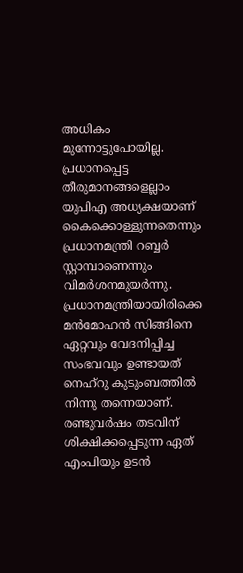അധികം മുന്നോട്ടുപോയില്ല. പ്രധാനപ്പെട്ട തീരുമാനങ്ങളെല്ലാം യുപിഎ അധ്യക്ഷയാണ് കൈക്കൊള്ളുന്നതെന്നും പ്രധാനമന്ത്രി റബ്ബര്‍ സ്റ്റാമ്പാണെന്നും വിമര്‍ശനമുയര്‍ന്നു. പ്രധാനമന്ത്രിയായിരിക്കെ മന്‍മോഹന്‍ സിങ്ങിനെ ഏറ്റവും വേദനിപ്പിച്ച സംഭവവും ഉണ്ടായത് നെഹ്റു കുടുംബത്തില്‍ നിന്നു തന്നെയാണ്. രണ്ടുവര്‍ഷം തടവിന് ശിക്ഷിക്കപ്പെടുന്ന ഏത് എംപിയും ഉടന്‍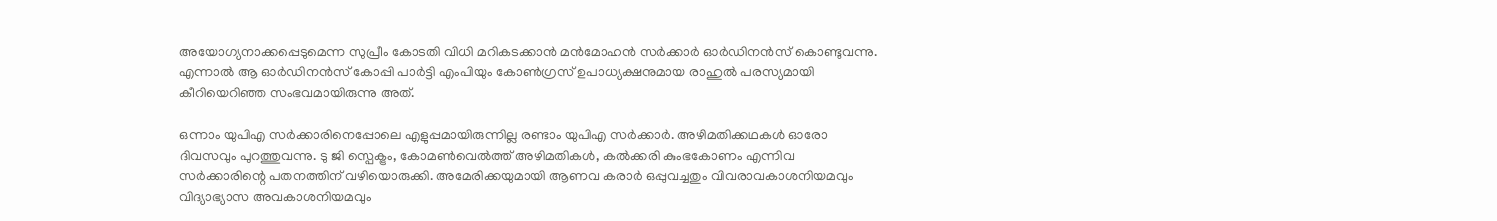അയോഗ്യനാക്കപ്പെടുമെന്ന സുപ്രീം കോടതി വിധി മറികടക്കാന്‍ മന്‍മോഹന്‍ സര്‍ക്കാര്‍ ഓര്‍ഡിനന്‍സ് കൊണ്ടുവന്നു. എന്നാല്‍ ആ ഓര്‍ഡിനന്‍സ് കോപ്പി പാര്‍ട്ടി എംപിയും കോണ്‍ഗ്രസ് ഉപാധ്യക്ഷനുമായ രാഹുല്‍ പരസ്യമായി കീറിയെറിഞ്ഞ സംഭവമായിരുന്നു അത്.

ഒന്നാം യുപിഎ സര്‍ക്കാരിനെപ്പോലെ എളുപ്പമായിരുന്നില്ല രണ്ടാം യുപിഎ സര്‍ക്കാര്‍. അഴിമതിക്കഥകള്‍ ഓരോ ദിവസവും പുറത്തുവന്നു. ടു ജി സ്പെക്ട്രം, കോമണ്‍വെല്‍ത്ത് അഴിമതികള്‍, കല്‍ക്കരി കുംഭകോണം എന്നിവ സര്‍ക്കാരിന്റെ പതനത്തിന് വഴിയൊരുക്കി. അമേരിക്കയുമായി ആണവ കരാര്‍ ഒപ്പുവച്ചതും വിവരാവകാശനിയമവും വിദ്യാഭ്യാസ അവകാശനിയമവും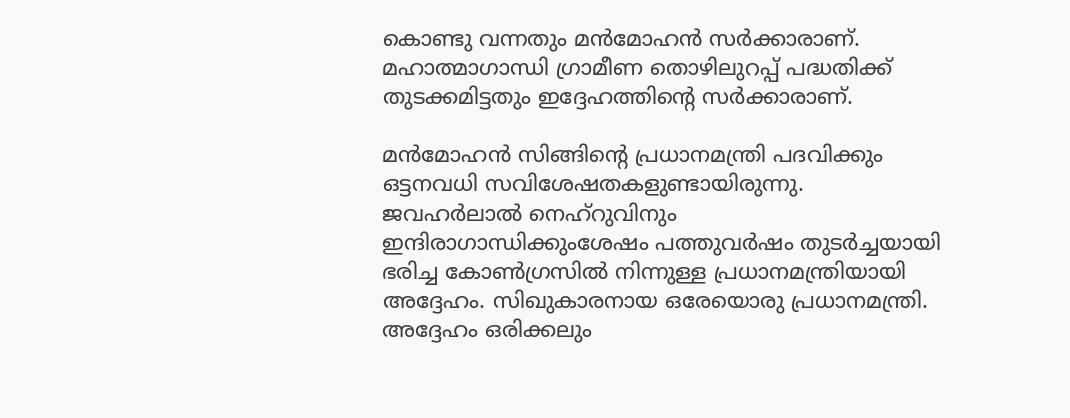കൊണ്ടു വന്നതും മന്‍മോഹന്‍ സര്‍ക്കാരാണ്. മഹാത്മാഗാന്ധി ഗ്രാമീണ തൊഴിലുറപ്പ് പദ്ധതിക്ക് തുടക്കമിട്ടതും ഇദ്ദേഹത്തിന്റെ സര്‍ക്കാരാണ്.

മന്‍മോഹന്‍ സിങ്ങിന്റെ പ്രധാനമന്ത്രി പദവിക്കും ഒട്ടനവധി സവിശേഷതകളുണ്ടായിരുന്നു. ജവഹര്‍ലാല്‍ നെഹ്റുവിനും ഇന്ദിരാഗാന്ധിക്കുംശേഷം പത്തുവര്‍ഷം തുടര്‍ച്ചയായി ഭരിച്ച കോണ്‍ഗ്രസില്‍ നിന്നുള്ള പ്രധാനമന്ത്രിയായി അദ്ദേഹം. സിഖുകാരനായ ഒരേയൊരു പ്രധാനമന്ത്രി. അദ്ദേഹം ഒരിക്കലും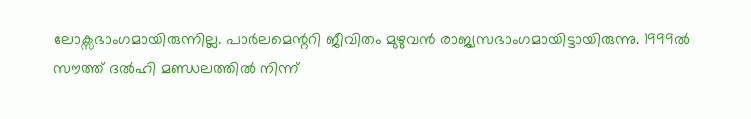ലോക്സഭാംഗമായിരുന്നില്ല. പാര്‍ലമെന്ററി ജീവിതം മുഴുവന്‍ രാജ്യസഭാംഗമായിട്ടായിരുന്നു. 1999ല്‍ സൗത്ത് ദല്‍ഹി മണ്ഡലത്തില്‍ നിന്ന്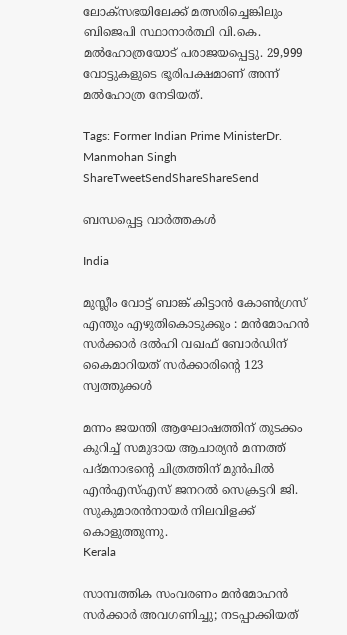ലോക്സഭയിലേക്ക് മത്സരിച്ചെങ്കിലും ബിജെപി സ്ഥാനാര്‍ത്ഥി വി.കെ. മല്‍ഹോത്രയോട് പരാജയപ്പെട്ടു. 29,999 വോട്ടുകളുടെ ഭൂരിപക്ഷമാണ് അന്ന് മല്‍ഹോത്ര നേടിയത്.

Tags: Former Indian Prime MinisterDr. Manmohan Singh
ShareTweetSendShareShareSend

ബന്ധപ്പെട്ട വാര്‍ത്തകള്‍

India

മുസ്ലീം വോട്ട് ബാങ്ക് കിട്ടാൻ കോൺഗ്രസ് എന്തും എഴുതികൊടുക്കും : മൻമോഹൻ സർക്കാർ ദൽഹി വഖഫ് ബോർഡിന് കൈമാറിയത് സർക്കാരിന്റെ 123 സ്വത്തുക്കൾ

മന്നം ജയന്തി ആഘോഷത്തിന് തുടക്കം കുറിച്ച് സമുദായ ആചാര്യന്‍ മന്നത്ത് പദ്മനാഭന്റെ ചിത്രത്തിന് മുന്‍പില്‍
എന്‍എസ്എസ് ജനറല്‍ സെക്രട്ടറി ജി. സുകുമാരന്‍നായര്‍ നിലവിളക്ക് കൊളുത്തുന്നു.
Kerala

സാമ്പത്തിക സംവരണം മന്‍മോഹന്‍ സര്‍ക്കാര്‍ അവഗണിച്ചു; നടപ്പാക്കിയത്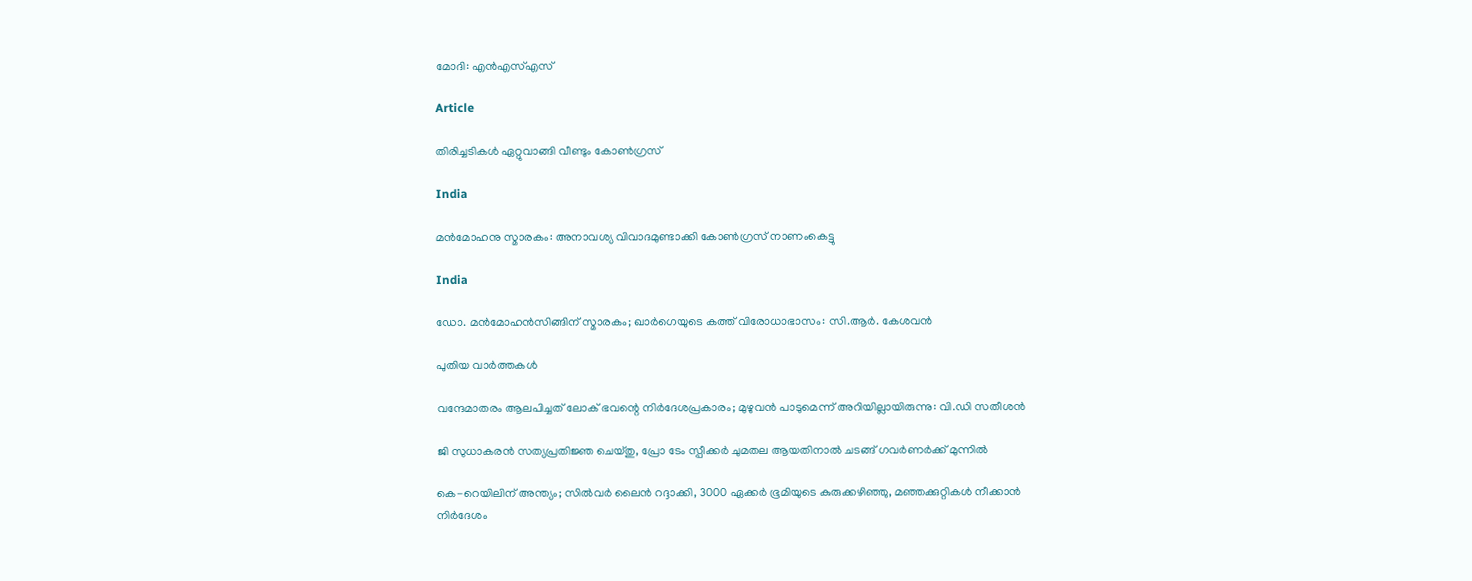മോദി: എന്‍എസ്എസ്

Article

തിരിച്ചടികള്‍ ഏറ്റുവാങ്ങി വീണ്ടും കോണ്‍ഗ്രസ്

India

മന്‍മോഹനു സ്മാരകം: അനാവശ്യ വിവാദമുണ്ടാക്കി കോണ്‍ഗ്രസ് നാണംകെട്ടു

India

ഡോ. മന്‍മോഹന്‍സിങ്ങിന് സ്മാരകം; ഖാര്‍ഗെയുടെ കത്ത് വിരോധാഭാസം: സി.ആര്‍. കേശവന്‍

പുതിയ വാര്‍ത്തകള്‍

വന്ദേമാതരം ആലപിച്ചത് ലോക് ഭവന്റെ നിർദേശപ്രകാരം; മുഴുവൻ പാടുമെന്ന് അറിയില്ലായിരുന്നു: വി.ഡി സതീശൻ

ജി സുധാകരൻ സത്യപ്രതിജ്ഞ ചെയ്തു, പ്രോ ടേം സ്പീക്കർ ചുമതല ആയതിനാൽ ചടങ്ങ് ഗവർണർക്ക് മുന്നിൽ

കെ-റെയിലിന് അന്ത്യം; സിൽവർ ലൈൻ റദ്ദാക്കി, 3000 ഏക്കർ ഭൂമിയുടെ കുരുക്കഴിഞ്ഞു, മഞ്ഞക്കുറ്റികൾ നീക്കാൻ നിർദേശം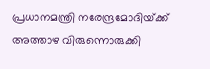പ്രധാനമന്ത്രി നരേന്ദ്രമോദിയ്‌ക്ക് അത്താഴ വിരുന്നൊരുക്കി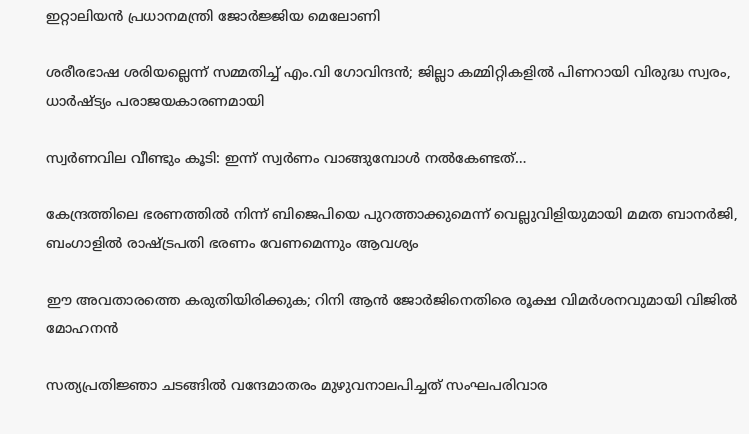ഇറ്റാലിയൻ പ്രധാനമന്ത്രി ജോർജ്ജിയ മെലോണി

ശരീരഭാഷ ശരിയല്ലെന്ന് സമ്മതിച്ച് എം.വി ഗോവിന്ദൻ; ജില്ലാ കമ്മിറ്റികളിൽ പിണറായി വിരുദ്ധ സ്വരം, ധാർഷ്ട്യം പരാജയകാരണമായി

സ്വർണവില വീണ്ടും കൂടി: ഇന്ന് സ്വർണം വാങ്ങുമ്പോൾ നൽകേണ്ടത്…

കേന്ദ്രത്തിലെ ഭരണത്തിൽ നിന്ന് ബിജെപിയെ പുറത്താക്കുമെന്ന് വെല്ലുവിളിയുമായി മമത ബാനർജി, ബംഗാളിൽ രാഷ്‌ട്രപതി ഭരണം വേണമെന്നും ആവശ്യം

ഈ അവതാരത്തെ കരുതിയിരിക്കുക; റിനി ആൻ ജോർജിനെതിരെ രൂക്ഷ വിമർശനവുമായി വിജിൽ മോഹനൻ

സത്യപ്രതിജ്ഞാ ചടങ്ങില്‍ വന്ദേമാതരം മുഴുവനാലപിച്ചത് സംഘപരിവാര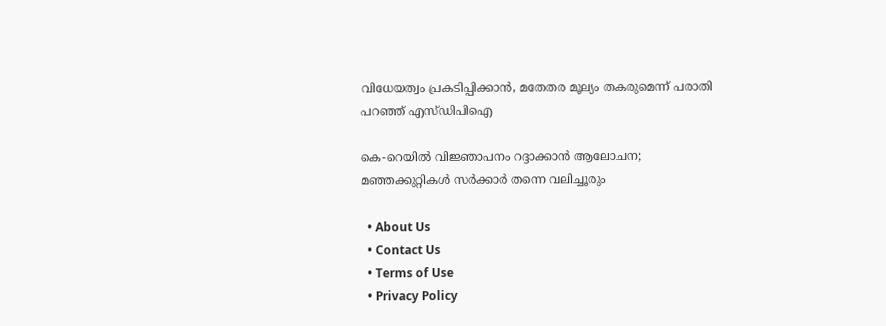വിധേയത്വം പ്രകടിപ്പിക്കാൻ, മതേതര മൂല്യം തകരുമെന്ന് പരാതി പറഞ്ഞ് എസ്ഡിപിഐ

കെ-റെയിൽ വിജ്ഞാപനം റദ്ദാക്കാൻ ആലോചന; മഞ്ഞക്കുറ്റികൾ സർക്കാർ തന്നെ വലിച്ചൂരും

  • About Us
  • Contact Us
  • Terms of Use
  • Privacy Policy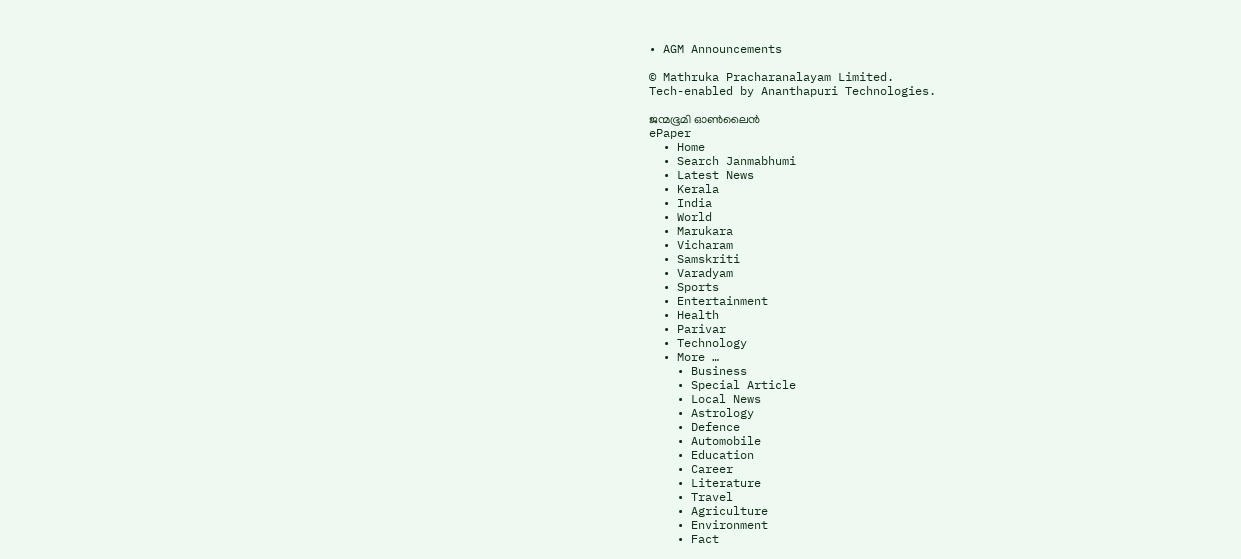• AGM Announcements

© Mathruka Pracharanalayam Limited.
Tech-enabled by Ananthapuri Technologies.

ജന്മഭൂമി ഓണ്‍ലൈന്‍
ePaper
  • Home
  • Search Janmabhumi
  • Latest News
  • Kerala
  • India
  • World
  • Marukara
  • Vicharam
  • Samskriti
  • Varadyam
  • Sports
  • Entertainment
  • Health
  • Parivar
  • Technology
  • More …
    • Business
    • Special Article
    • Local News
    • Astrology
    • Defence
    • Automobile
    • Education
    • Career
    • Literature
    • Travel
    • Agriculture
    • Environment
    • Fact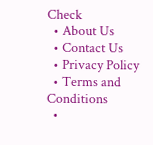Check
  • About Us
  • Contact Us
  • Privacy Policy
  • Terms and Conditions
  •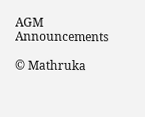AGM Announcements

© Mathruka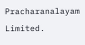Pracharanalayam Limited.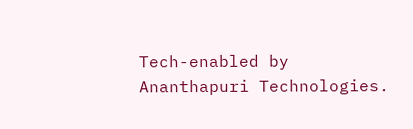Tech-enabled by Ananthapuri Technologies.